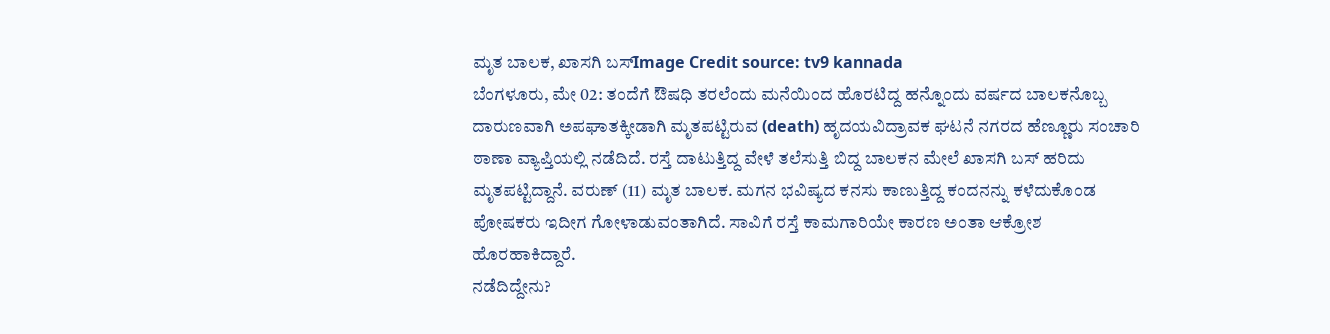ಮೃತ ಬಾಲಕ, ಖಾಸಗಿ ಬಸ್Image Credit source: tv9 kannada
ಬೆಂಗಳೂರು, ಮೇ 02: ತಂದೆಗೆ ಔಷಧಿ ತರಲೆಂದು ಮನೆಯಿಂದ ಹೊರಟಿದ್ದ ಹನ್ನೊಂದು ವರ್ಷದ ಬಾಲಕನೊಬ್ಬ ದಾರುಣವಾಗಿ ಅಪಘಾತಕ್ಕೀಡಾಗಿ ಮೃತಪಟ್ಟಿರುವ (death) ಹೃದಯವಿದ್ರಾವಕ ಘಟನೆ ನಗರದ ಹೆಣ್ಣೂರು ಸಂಚಾರಿ ಠಾಣಾ ವ್ಯಾಪ್ತಿಯಲ್ಲಿ ನಡೆದಿದೆ. ರಸ್ತೆ ದಾಟುತ್ತಿದ್ದ ವೇಳೆ ತಲೆಸುತ್ತಿ ಬಿದ್ದ ಬಾಲಕನ ಮೇಲೆ ಖಾಸಗಿ ಬಸ್ ಹರಿದು ಮೃತಪಟ್ಟಿದ್ದಾನೆ. ವರುಣ್ (11) ಮೃತ ಬಾಲಕ. ಮಗನ ಭವಿಷ್ಯದ ಕನಸು ಕಾಣುತ್ತಿದ್ದ ಕಂದನನ್ನು ಕಳೆದುಕೊಂಡ ಪೋಷಕರು ಇದೀಗ ಗೋಳಾಡುವಂತಾಗಿದೆ. ಸಾವಿಗೆ ರಸ್ತೆ ಕಾಮಗಾರಿಯೇ ಕಾರಣ ಅಂತಾ ಆಕ್ರೋಶ ಹೊರಹಾಕಿದ್ದಾರೆ.
ನಡೆದಿದ್ದೇನು?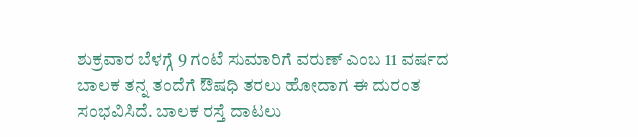ಶುಕ್ರವಾರ ಬೆಳಗ್ಗೆ 9 ಗಂಟೆ ಸುಮಾರಿಗೆ ವರುಣ್ ಎಂಬ 11 ವರ್ಷದ ಬಾಲಕ ತನ್ನ ತಂದೆಗೆ ಔಷಧಿ ತರಲು ಹೋದಾಗ ಈ ದುರಂತ ಸಂಭವಿಸಿದೆ. ಬಾಲಕ ರಸ್ತೆ ದಾಟಲು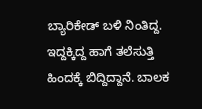ಬ್ಯಾರಿಕೇಡ್ ಬಳಿ ನಿಂತಿದ್ದ. ಇದ್ದಕ್ಕಿದ್ದ ಹಾಗೆ ತಲೆಸುತ್ತಿ ಹಿಂದಕ್ಕೆ ಬಿದ್ದಿದ್ದಾನೆ. ಬಾಲಕ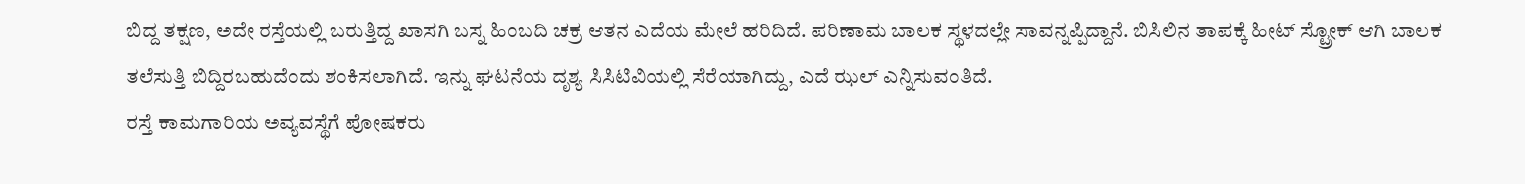ಬಿದ್ದ ತಕ್ಷಣ, ಅದೇ ರಸ್ತೆಯಲ್ಲಿ ಬರುತ್ತಿದ್ದ ಖಾಸಗಿ ಬಸ್ನ ಹಿಂಬದಿ ಚಕ್ರ ಆತನ ಎದೆಯ ಮೇಲೆ ಹರಿದಿದೆ. ಪರಿಣಾಮ ಬಾಲಕ ಸ್ಥಳದಲ್ಲೇ ಸಾವನ್ನಪ್ಪಿದ್ದಾನೆ. ಬಿಸಿಲಿನ ತಾಪಕ್ಕೆ ಹೀಟ್ ಸ್ಟ್ರೋಕ್ ಆಗಿ ಬಾಲಕ ತಲೆಸುತ್ತಿ ಬಿದ್ದಿರಬಹುದೆಂದು ಶಂಕಿಸಲಾಗಿದೆ. ಇನ್ನು ಘಟನೆಯ ದೃಶ್ಯ ಸಿಸಿಟಿವಿಯಲ್ಲಿ ಸೆರೆಯಾಗಿದ್ದು, ಎದೆ ಝಲ್ ಎನ್ನಿಸುವಂತಿದೆ.
ರಸ್ತೆ ಕಾಮಗಾರಿಯ ಅವ್ಯವಸ್ಥೆಗೆ ಪೋಷಕರು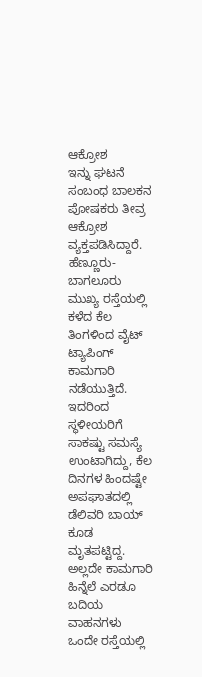ಆಕ್ರೋಶ
ಇನ್ನು ಘಟನೆ ಸಂಬಂಧ ಬಾಲಕನ ಪೋಷಕರು ತೀವ್ರ ಆಕ್ರೋಶ ವ್ಯಕ್ತಪಡಿಸಿದ್ದಾರೆ. ಹೆಣ್ಣೂರು-ಬಾಗಲೂರು ಮುಖ್ಯ ರಸ್ತೆಯಲ್ಲಿ ಕಳೆದ ಕೆಲ ತಿಂಗಳಿಂದ ವೈಟ್ ಟ್ಯಾಪಿಂಗ್ ಕಾಮಗಾರಿ ನಡೆಯುತ್ತಿದೆ. ಇದರಿಂದ ಸ್ಥಳೀಯರಿಗೆ ಸಾಕಷ್ಟು ಸಮಸ್ಯೆ ಉಂಟಾಗಿದ್ದು, ಕೆಲ ದಿನಗಳ ಹಿಂದಷ್ಟೇ ಅಪಘಾತದಲ್ಲಿ ಡೆಲಿವರಿ ಬಾಯ್ ಕೂಡ ಮೃತಪಟ್ಟಿದ್ದ. ಅಲ್ಲದೇ ಕಾಮಗಾರಿ ಹಿನ್ನೆಲೆ ಎರಡೂ ಬದಿಯ ವಾಹನಗಳು ಒಂದೇ ರಸ್ತೆಯಲ್ಲಿ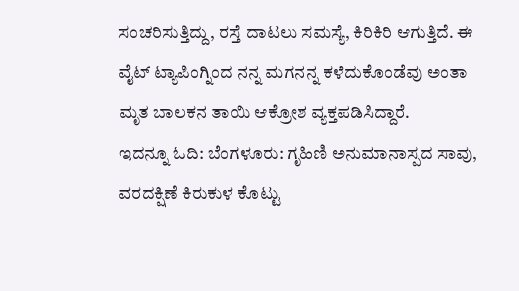ಸಂಚರಿಸುತ್ತಿದ್ದು, ರಸ್ತೆ ದಾಟಲು ಸಮಸ್ಯೆ, ಕಿರಿಕಿರಿ ಆಗುತ್ತಿದೆ. ಈ ವೈಟ್ ಟ್ಯಾಪಿಂಗ್ನಿಂದ ನನ್ನ ಮಗನನ್ನ ಕಳೆದುಕೊಂಡೆವು ಅಂತಾ ಮೃತ ಬಾಲಕನ ತಾಯಿ ಆಕ್ರೋಶ ವ್ಯಕ್ತಪಡಿಸಿದ್ದಾರೆ.
ಇದನ್ನೂ ಓದಿ: ಬೆಂಗಳೂರು: ಗೃಹಿಣಿ ಅನುಮಾನಾಸ್ಪದ ಸಾವು, ವರದಕ್ಷಿಣೆ ಕಿರುಕುಳ ಕೊಟ್ಟು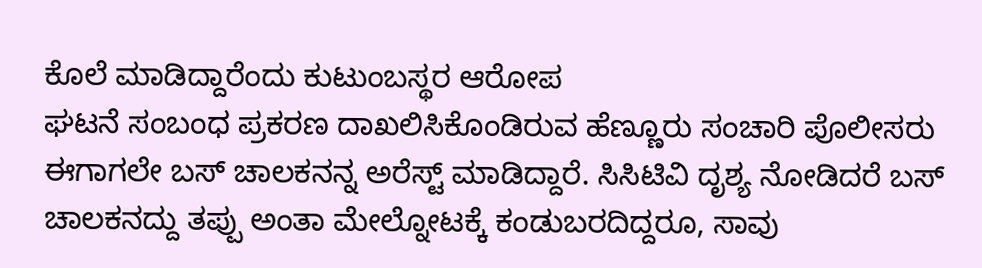ಕೊಲೆ ಮಾಡಿದ್ದಾರೆಂದು ಕುಟುಂಬಸ್ಥರ ಆರೋಪ
ಘಟನೆ ಸಂಬಂಧ ಪ್ರಕರಣ ದಾಖಲಿಸಿಕೊಂಡಿರುವ ಹೆಣ್ಣೂರು ಸಂಚಾರಿ ಪೊಲೀಸರು ಈಗಾಗಲೇ ಬಸ್ ಚಾಲಕನನ್ನ ಅರೆಸ್ಟ್ ಮಾಡಿದ್ದಾರೆ. ಸಿಸಿಟಿವಿ ದೃಶ್ಯ ನೋಡಿದರೆ ಬಸ್ ಚಾಲಕನದ್ದು ತಪ್ಪು ಅಂತಾ ಮೇಲ್ನೋಟಕ್ಕೆ ಕಂಡುಬರದಿದ್ದರೂ, ಸಾವು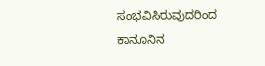ಸಂಭವಿಸಿರುವುದರಿಂದ ಕಾನೂನಿನ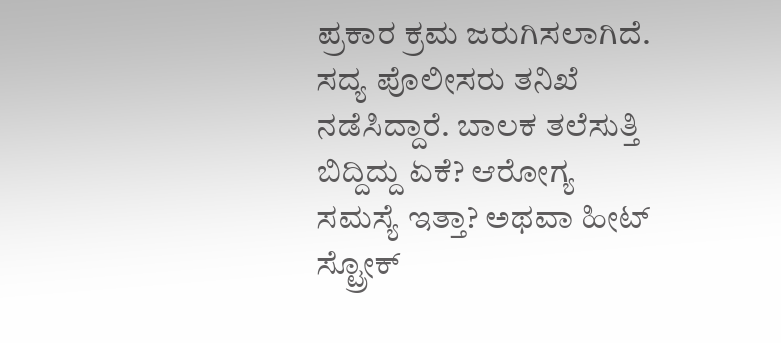ಪ್ರಕಾರ ಕ್ರಮ ಜರುಗಿಸಲಾಗಿದೆ. ಸದ್ಯ ಪೊಲೀಸರು ತನಿಖೆ ನಡೆಸಿದ್ದಾರೆ. ಬಾಲಕ ತಲೆಸುತ್ತಿ ಬಿದ್ದಿದ್ದು ಏಕೆ? ಆರೋಗ್ಯ ಸಮಸ್ಯೆ ಇತ್ತಾ? ಅಥವಾ ಹೀಟ್ ಸ್ಟ್ರೋಕ್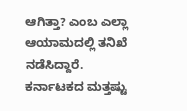ಆಗಿತ್ತಾ? ಎಂಬ ಎಲ್ಲಾ ಆಯಾಮದಲ್ಲಿ ತನಿಖೆ ನಡೆಸಿದ್ದಾರೆ.
ಕರ್ನಾಟಕದ ಮತ್ತಷ್ಟು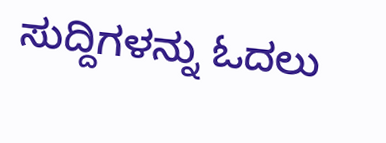ಸುದ್ದಿಗಳನ್ನು ಓದಲು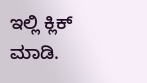ಇಲ್ಲಿ ಕ್ಲಿಕ್ ಮಾಡಿ.